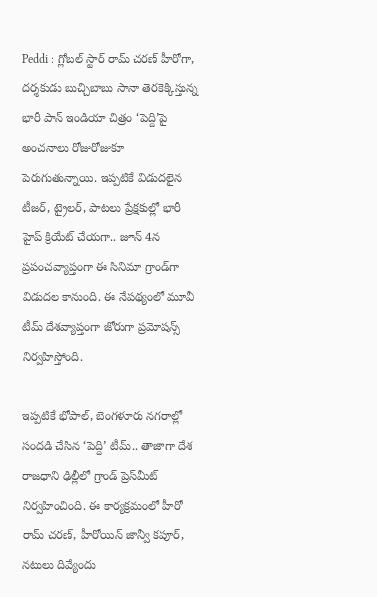Peddi : గ్లోబల్ స్టార్ రామ్ చరణ్ హీరోగా, దర్శకుడు బుచ్చిబాబు సానా తెరకెక్కిస్తున్న భారీ పాన్ ఇండియా చిత్రం ‘పెద్ది’పై అంచనాలు రోజురోజుకూ పెరుగుతున్నాయి. ఇప్పటికే విడుదలైన టీజర్, ట్రైలర్, పాటలు ప్రేక్షకుల్లో భారీ హైప్ క్రియేట్ చేయగా.. జూన్ 4న ప్రపంచవ్యాప్తంగా ఈ సినిమా గ్రాండ్‌గా విడుదల కానుంది. ఈ నేపథ్యంలో మూవీ టీమ్ దేశవ్యాప్తంగా జోరుగా ప్రమోషన్స్ నిర్వహిస్తోంది.

ఇప్పటికే భోపాల్, బెంగళూరు నగరాల్లో సందడి చేసిన ‘పెద్ది’ టీమ్.. తాజాగా దేశ రాజధాని ఢిల్లీలో గ్రాండ్ ప్రెస్‌మీట్ నిర్వహించింది. ఈ కార్యక్రమంలో హీరో రామ్ చరణ్, హీరోయిన్ జాన్వీ కపూర్, నటులు దివ్యేందు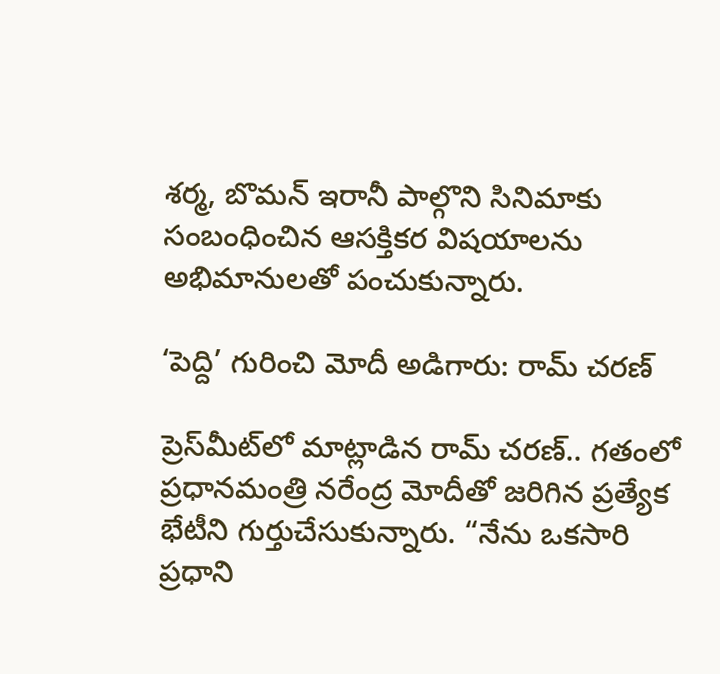శర్మ, బొమన్ ఇరానీ పాల్గొని సినిమాకు సంబంధించిన ఆసక్తికర విషయాలను అభిమానులతో పంచుకున్నారు.

‘పెద్ది’ గురించి మోదీ అడిగారు: రామ్ చరణ్

ప్రెస్‌మీట్‌లో మాట్లాడిన రామ్ చరణ్.. గతంలో ప్రధానమంత్రి నరేంద్ర మోదీతో జరిగిన ప్రత్యేక భేటీని గుర్తుచేసుకున్నారు. “నేను ఒకసారి ప్రధాని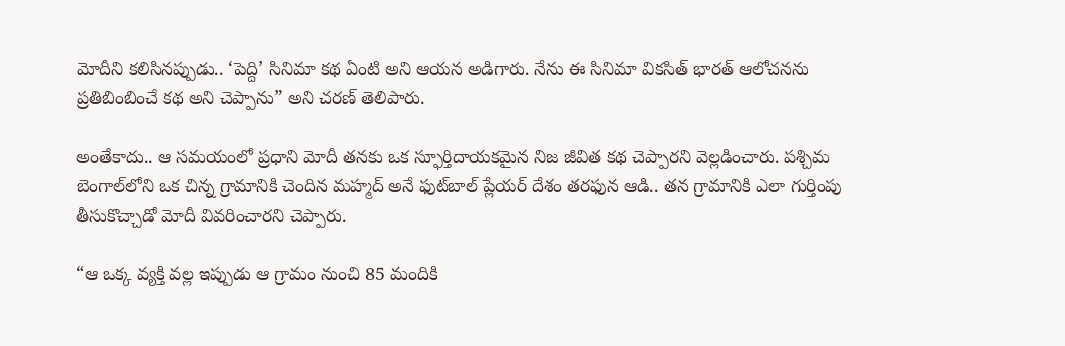మోదీని కలిసినప్పుడు.. ‘పెద్ది’ సినిమా కథ ఏంటి అని ఆయన అడిగారు. నేను ఈ సినిమా వికసిత్ భారత్ ఆలోచనను ప్రతిబింబించే కథ అని చెప్పాను” అని చరణ్ తెలిపారు.

అంతేకాదు.. ఆ సమయంలో ప్రధాని మోదీ తనకు ఒక స్ఫూర్తిదాయకమైన నిజ జీవిత కథ చెప్పారని వెల్లడించారు. పశ్చిమ బెంగాల్‌లోని ఒక చిన్న గ్రామానికి చెందిన మహ్మద్ అనే ఫుట్‌బాల్ ప్లేయర్ దేశం తరఫున ఆడి.. తన గ్రామానికి ఎలా గుర్తింపు తీసుకొచ్చాడో మోదీ వివరించారని చెప్పారు.

“ఆ ఒక్క వ్యక్తి వల్ల ఇప్పుడు ఆ గ్రామం నుంచి 85 మందికి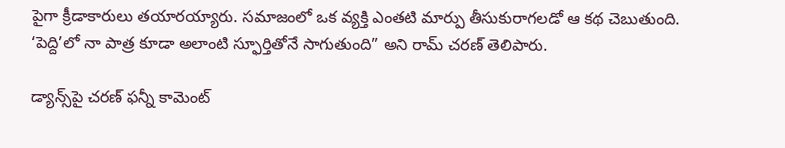పైగా క్రీడాకారులు తయారయ్యారు. సమాజంలో ఒక వ్యక్తి ఎంతటి మార్పు తీసుకురాగలడో ఆ కథ చెబుతుంది. ‘పెద్ది’లో నా పాత్ర కూడా అలాంటి స్ఫూర్తితోనే సాగుతుంది” అని రామ్ చరణ్ తెలిపారు.

డ్యాన్స్‌పై చరణ్ ఫన్నీ కామెంట్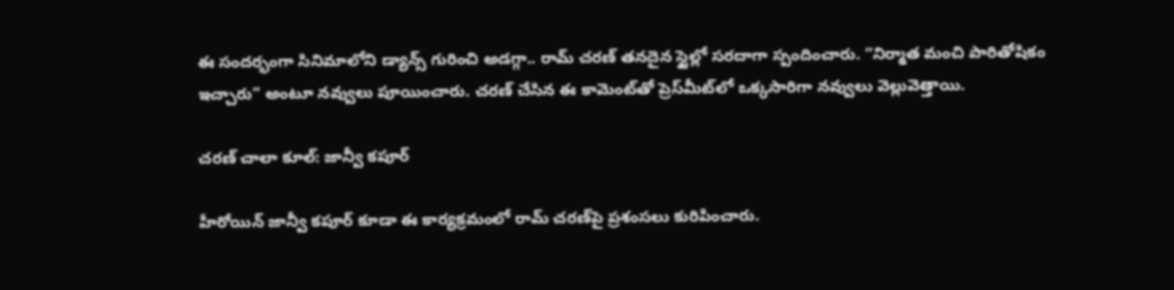ఈ సందర్భంగా సినిమాలోని డ్యాన్స్ గురించి అడగ్గా.. రామ్ చరణ్ తనదైన స్టైల్లో సరదాగా స్పందించారు. “నిర్మాత మంచి పారితోషికం ఇచ్చారు” అంటూ నవ్వులు పూయించారు. చరణ్ చేసిన ఈ కామెంట్‌తో ప్రెస్‌మీట్‌లో ఒక్కసారిగా నవ్వులు వెల్లువెత్తాయి.

చరణ్ చాలా కూల్: జాన్వీ కపూర్

హీరోయిన్ జాన్వీ కపూర్ కూడా ఈ కార్యక్రమంలో రామ్ చరణ్‌పై ప్రశంసలు కురిపించారు.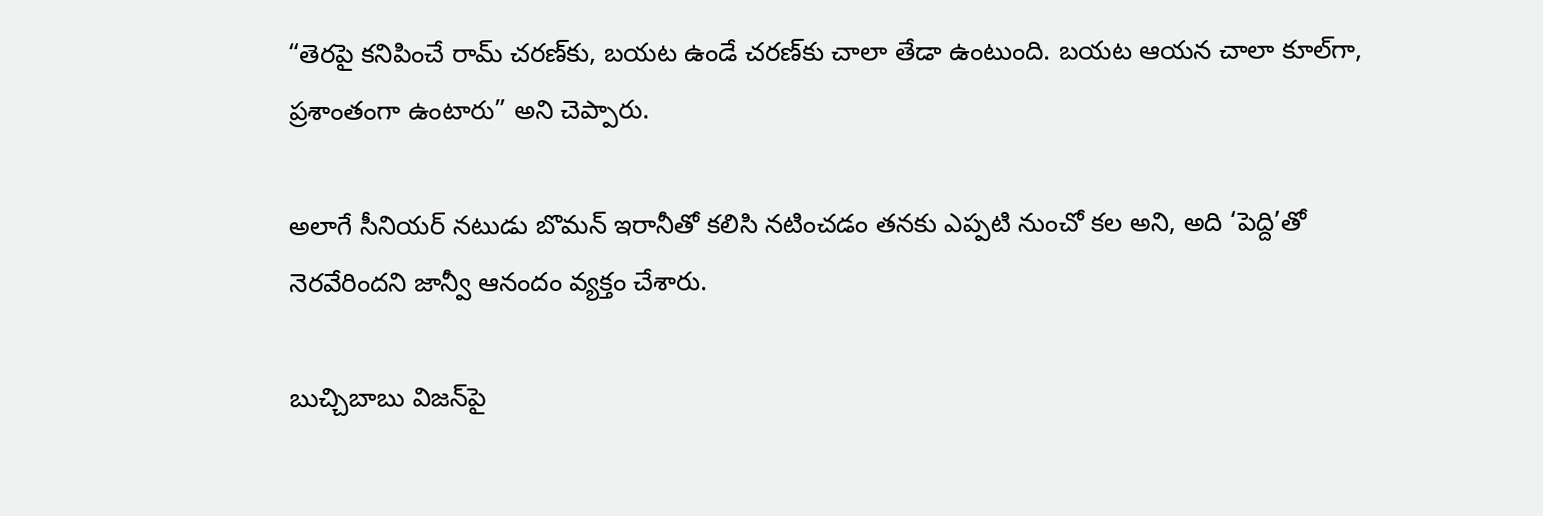“తెరపై కనిపించే రామ్ చరణ్‌కు, బయట ఉండే చరణ్‌కు చాలా తేడా ఉంటుంది. బయట ఆయన చాలా కూల్‌గా, ప్రశాంతంగా ఉంటారు” అని చెప్పారు.

అలాగే సీనియర్ నటుడు బొమన్ ఇరానీతో కలిసి నటించడం తనకు ఎప్పటి నుంచో కల అని, అది ‘పెద్ది’తో నెరవేరిందని జాన్వీ ఆనందం వ్యక్తం చేశారు.

బుచ్చిబాబు విజన్‌పై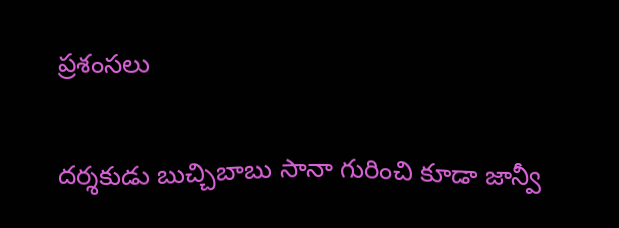ప్రశంసలు

దర్శకుడు బుచ్చిబాబు సానా గురించి కూడా జాన్వీ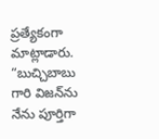ప్రత్యేకంగా మాట్లాడారు. “బుచ్చిబాబు గారి విజన్‌ను నేను పూర్తిగా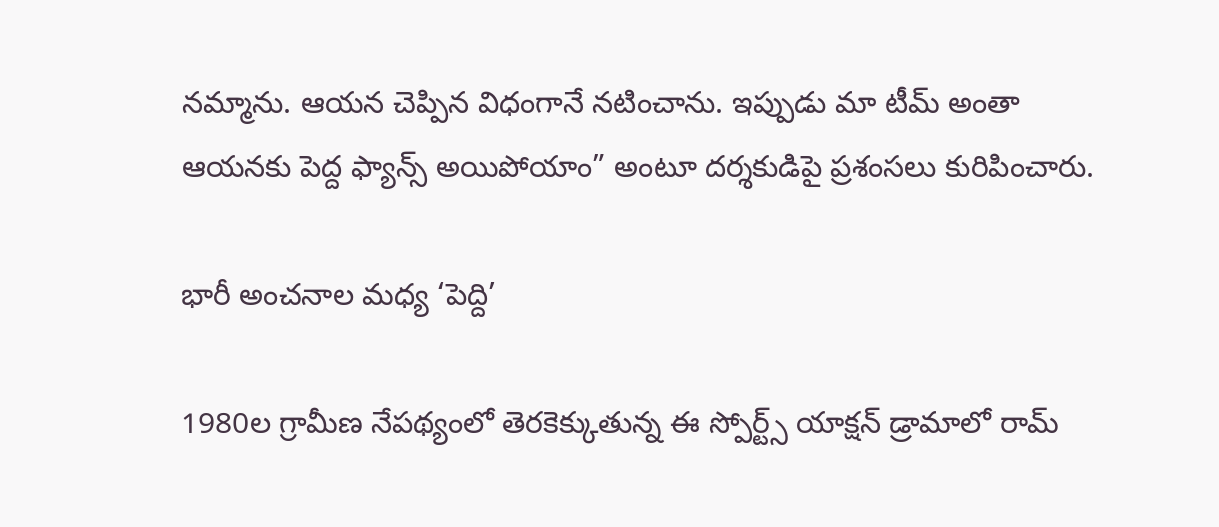నమ్మాను. ఆయన చెప్పిన విధంగానే నటించాను. ఇప్పుడు మా టీమ్ అంతా ఆయనకు పెద్ద ఫ్యాన్స్ అయిపోయాం” అంటూ దర్శకుడిపై ప్రశంసలు కురిపించారు.

భారీ అంచనాల మధ్య ‘పెద్ది’

1980ల గ్రామీణ నేపథ్యంలో తెరకెక్కుతున్న ఈ స్పోర్ట్స్ యాక్షన్ డ్రామాలో రామ్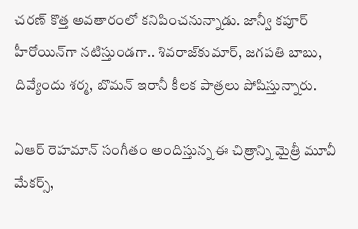చరణ్ కొత్త అవతారంలో కనిపించనున్నాడు. జాన్వీ కపూర్ హీరోయిన్‌గా నటిస్తుండగా.. శివరాజ్‌కుమార్, జగపతి బాబు, దివ్యేందు శర్మ, బొమన్ ఇరానీ కీలక పాత్రలు పోషిస్తున్నారు.

ఏఆర్ రెహమాన్ సంగీతం అందిస్తున్న ఈ చిత్రాన్ని మైత్రీ మూవీ మేకర్స్,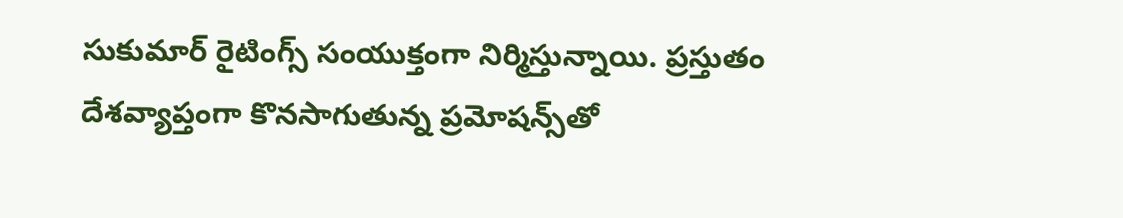సుకుమార్ రైటింగ్స్ సంయుక్తంగా నిర్మిస్తున్నాయి. ప్రస్తుతం దేశవ్యాప్తంగా కొనసాగుతున్న ప్రమోషన్స్‌తో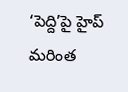‘పెద్ది’పై హైప్ మరింత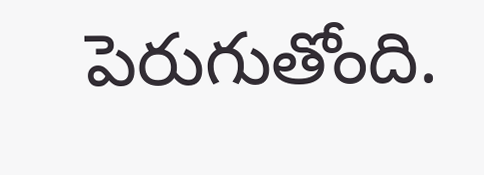పెరుగుతోంది.